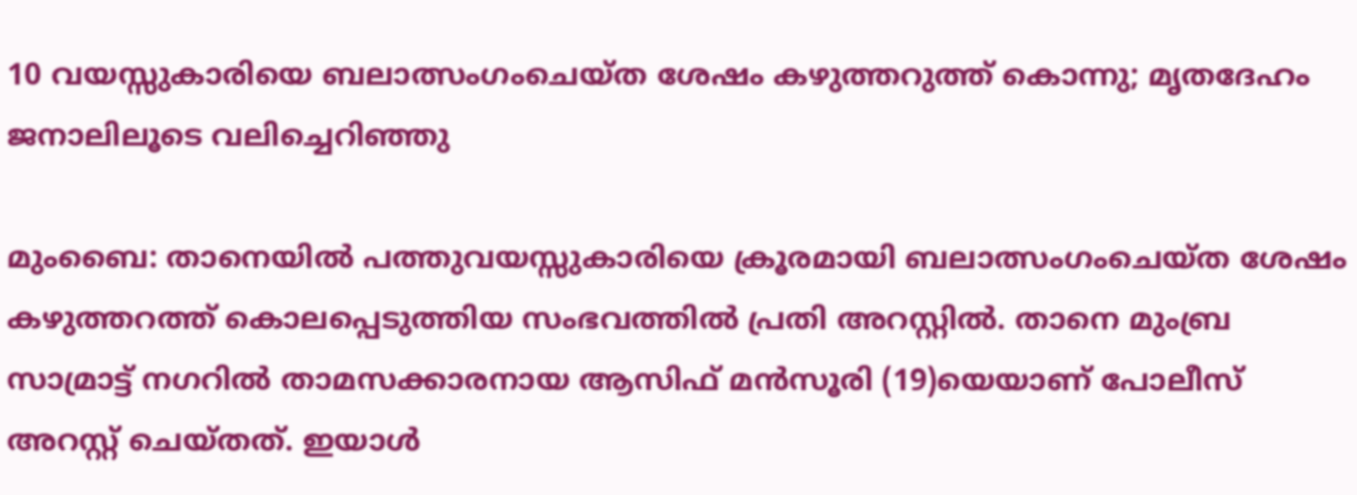10 വയസ്സുകാരിയെ ബലാത്സംഗംചെയ്ത ശേഷം കഴുത്തറുത്ത് കൊന്നു; മൃതദേഹം ജനാലിലൂടെ വലിച്ചെറിഞ്ഞു

മുംബൈ: താനെയില്‍ പത്തുവയസ്സുകാരിയെ ക്രൂരമായി ബലാത്സംഗംചെയ്ത ശേഷം കഴുത്തറത്ത് കൊലപ്പെടുത്തിയ സംഭവത്തില്‍ പ്രതി അറസ്റ്റില്‍. താനെ മുംബ്ര സാമ്രാട്ട് നഗറില്‍ താമസക്കാരനായ ആസിഫ് മന്‍സൂരി (19)യെയാണ് പോലീസ് അറസ്റ്റ് ചെയ്തത്. ഇയാള്‍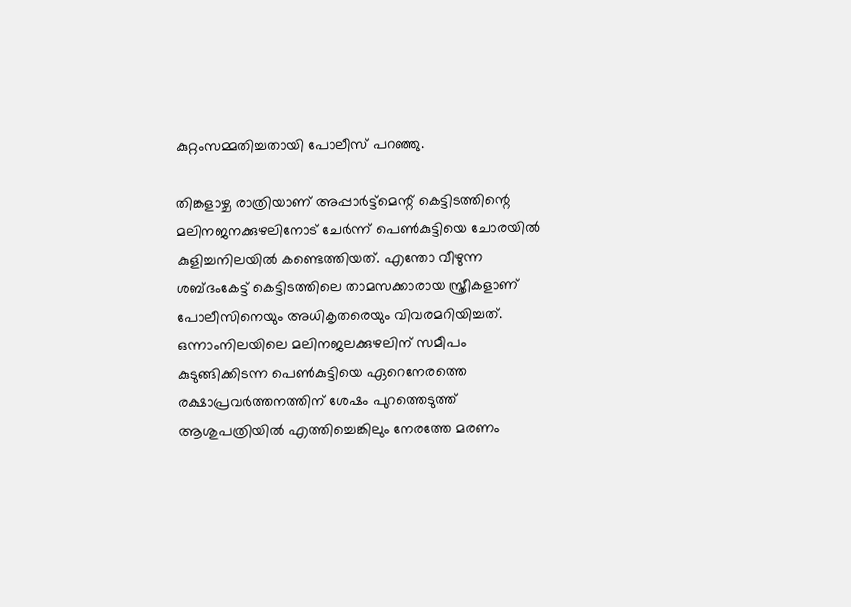കുറ്റംസമ്മതിച്ചതായി പോലീസ് പറഞ്ഞു.

തിങ്കളാഴ്ച രാത്രിയാണ് അപ്പാര്‍ട്ട്‌മെന്റ് കെട്ടിടത്തിന്റെ മലിനജനക്കുഴലിനോട് ചേര്‍ന്ന് പെണ്‍കുട്ടിയെ ചോരയില്‍ കുളിച്ചനിലയില്‍ കണ്ടെത്തിയത്. എന്തോ വീഴുന്ന ശബ്ദംകേട്ട് കെട്ടിടത്തിലെ താമസക്കാരായ സ്ത്രീകളാണ് പോലീസിനെയും അധികൃതരെയും വിവരമറിയിച്ചത്. ഒന്നാംനിലയിലെ മലിനജലക്കുഴലിന് സമീപം കുടുങ്ങിക്കിടന്ന പെണ്‍കുട്ടിയെ ഏറെനേരത്തെ രക്ഷാപ്രവര്‍ത്തനത്തിന് ശേഷം പുറത്തെടുത്ത് ആശുപത്രിയില്‍ എത്തിച്ചെങ്കിലും നേരത്തേ മരണം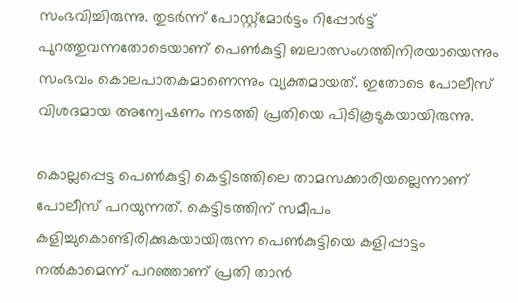സംഭവിച്ചിരുന്നു. തുടര്‍ന്ന് പോസ്റ്റ്‌മോര്‍ട്ടം റിപ്പോര്‍ട്ട് പുറത്തുവന്നതോടെയാണ് പെണ്‍കുട്ടി ബലാത്സംഗത്തിനിരയായെന്നും സംഭവം കൊലപാതകമാണെന്നും വ്യക്തമായത്. ഇതോടെ പോലീസ് വിശദമായ അന്വേഷണം നടത്തി പ്രതിയെ പിടികൂടുകയായിരുന്നു.

കൊല്ലപ്പെട്ട പെണ്‍കുട്ടി കെട്ടിടത്തിലെ താമസക്കാരിയല്ലെന്നാണ് പോലീസ് പറയുന്നത്. കെട്ടിടത്തിന് സമീപം കളിച്ചുകൊണ്ടിരിക്കുകയായിരുന്ന പെണ്‍കുട്ടിയെ കളിപ്പാട്ടം നല്‍കാമെന്ന് പറഞ്ഞാണ് പ്രതി താന്‍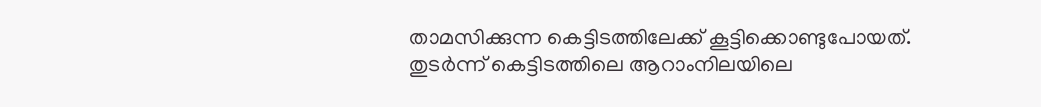താമസിക്കുന്ന കെട്ടിടത്തിലേക്ക് കൂട്ടിക്കൊണ്ടുപോയത്. തുടര്‍ന്ന് കെട്ടിടത്തിലെ ആറാംനിലയിലെ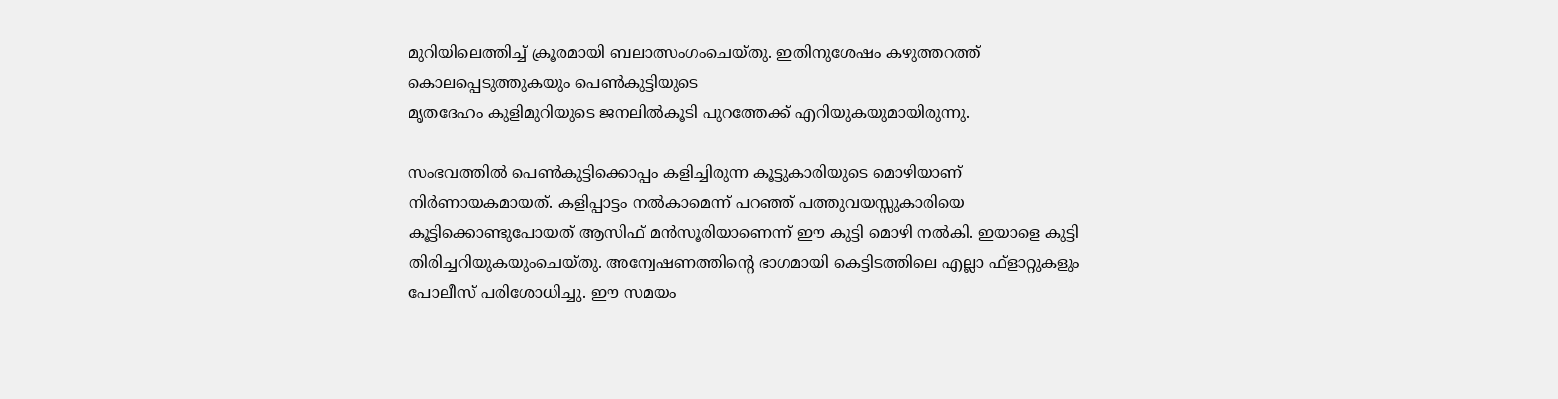മുറിയിലെത്തിച്ച് ക്രൂരമായി ബലാത്സംഗംചെയ്തു. ഇതിനുശേഷം കഴുത്തറത്ത് കൊലപ്പെടുത്തുകയും പെണ്‍കുട്ടിയുടെ
മൃതദേഹം കുളിമുറിയുടെ ജനലില്‍കൂടി പുറത്തേക്ക് എറിയുകയുമായിരുന്നു.

സംഭവത്തില്‍ പെണ്‍കുട്ടിക്കൊപ്പം കളിച്ചിരുന്ന കൂട്ടുകാരിയുടെ മൊഴിയാണ് നിര്‍ണായകമായത്. കളിപ്പാട്ടം നല്‍കാമെന്ന് പറഞ്ഞ് പത്തുവയസ്സുകാരിയെ കൂട്ടിക്കൊണ്ടുപോയത് ആസിഫ് മന്‍സൂരിയാണെന്ന് ഈ കുട്ടി മൊഴി നല്‍കി. ഇയാളെ കുട്ടി തിരിച്ചറിയുകയുംചെയ്തു. അന്വേഷണത്തിന്റെ ഭാഗമായി കെട്ടിടത്തിലെ എല്ലാ ഫ്‌ളാറ്റുകളും പോലീസ് പരിശോധിച്ചു. ഈ സമയം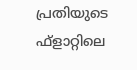പ്രതിയുടെ ഫ്‌ളാറ്റിലെ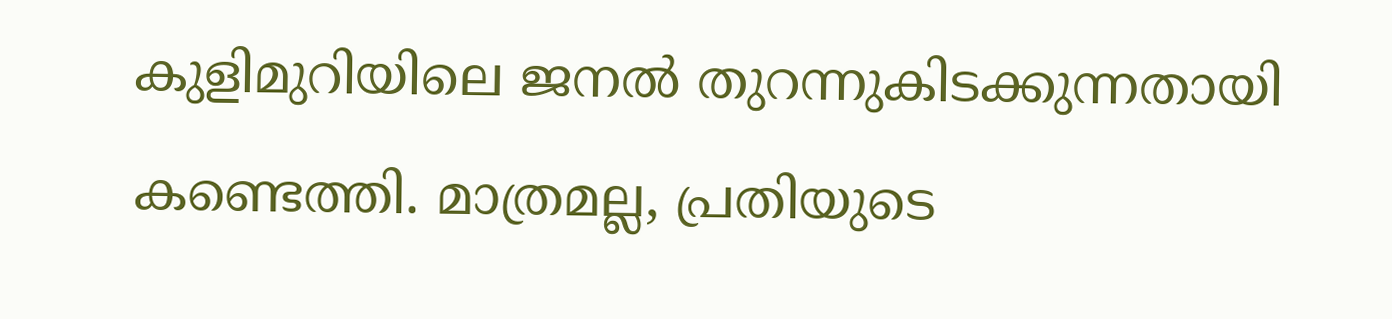കുളിമുറിയിലെ ജനല്‍ തുറന്നുകിടക്കുന്നതായി കണ്ടെത്തി. മാത്രമല്ല, പ്രതിയുടെ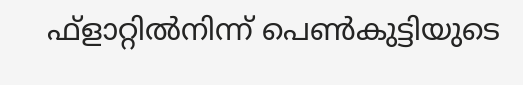ഫ്‌ളാറ്റില്‍നിന്ന് പെണ്‍കുട്ടിയുടെ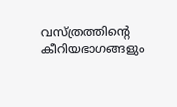വസ്ത്രത്തിന്റെ കീറിയഭാഗങ്ങളും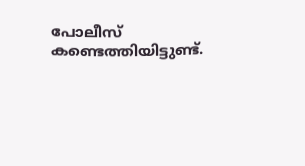പോലീസ് കണ്ടെത്തിയിട്ടുണ്ട്.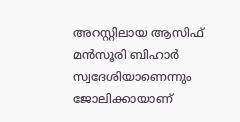അറസ്റ്റിലായ ആസിഫ് മൻസൂരി ബിഹാർ സ്വദേശിയാണെന്നും ജോലിക്കായാണ്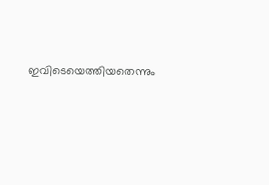ഇവിടെയെത്തിയതെന്നും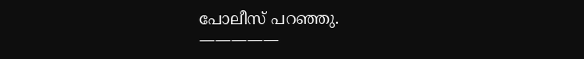പോലീസ് പറഞ്ഞു.
—————